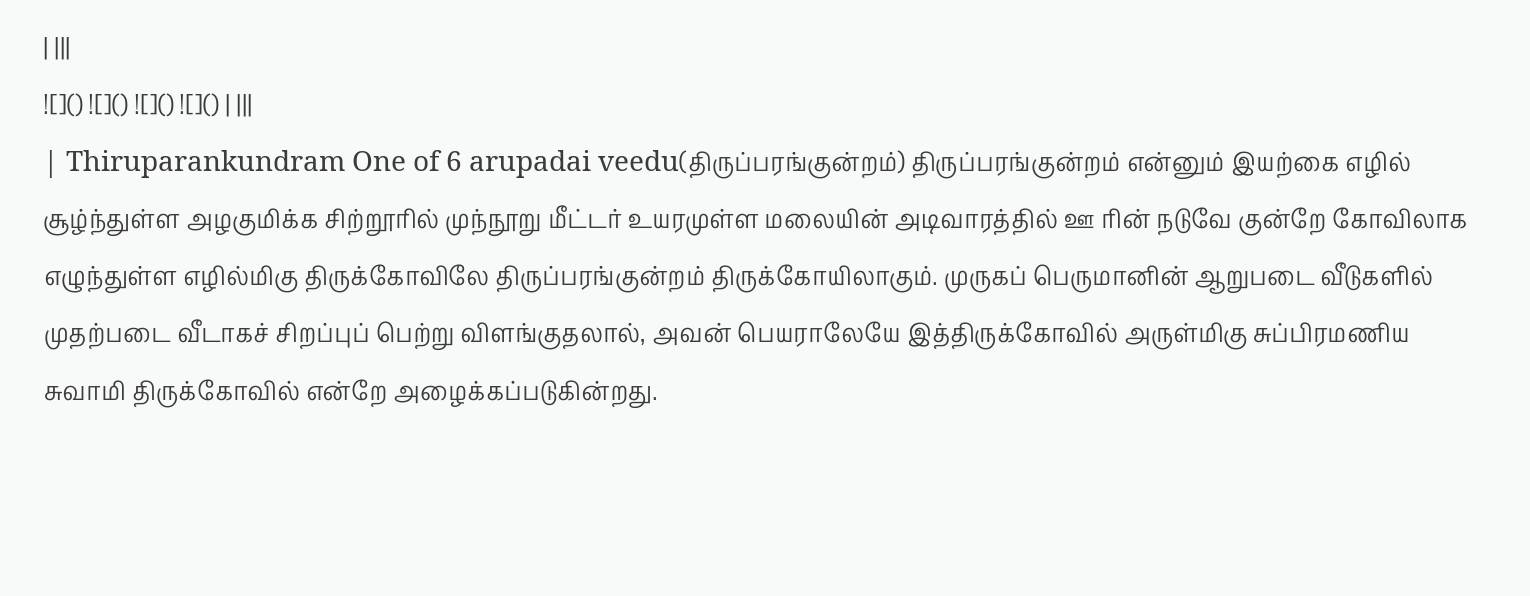| |||
![]() ![]() ![]() ![]() | |||
| Thiruparankundram One of 6 arupadai veedu(திருப்பரங்குன்றம்) திருப்பரங்குன்றம் என்னும் இயற்கை எழில் சூழ்ந்துள்ள அழகுமிக்க சிற்றூரில் முந்நூறு மீட்டர் உயரமுள்ள மலையின் அடிவாரத்தில் ஊ ரின் நடுவே குன்றே கோவிலாக எழுந்துள்ள எழில்மிகு திருக்கோவிலே திருப்பரங்குன்றம் திருக்கோயிலாகும். முருகப் பெருமானின் ஆறுபடை வீடுகளில் முதற்படை வீடாகச் சிறப்புப் பெற்று விளங்குதலால், அவன் பெயராலேயே இத்திருக்கோவில் அருள்மிகு சுப்பிரமணிய சுவாமி திருக்கோவில் என்றே அழைக்கப்படுகின்றது.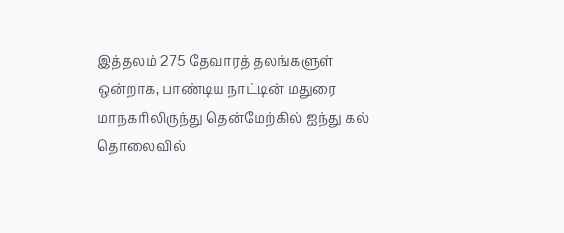இத்தலம் 275 தேவாரத் தலங்களுள் ஒன்றாக, பாண்டிய நாட்டின் மதுரை மாநகரிலிருந்து தென்மேற்கில் ஐந்து கல் தொலைவில்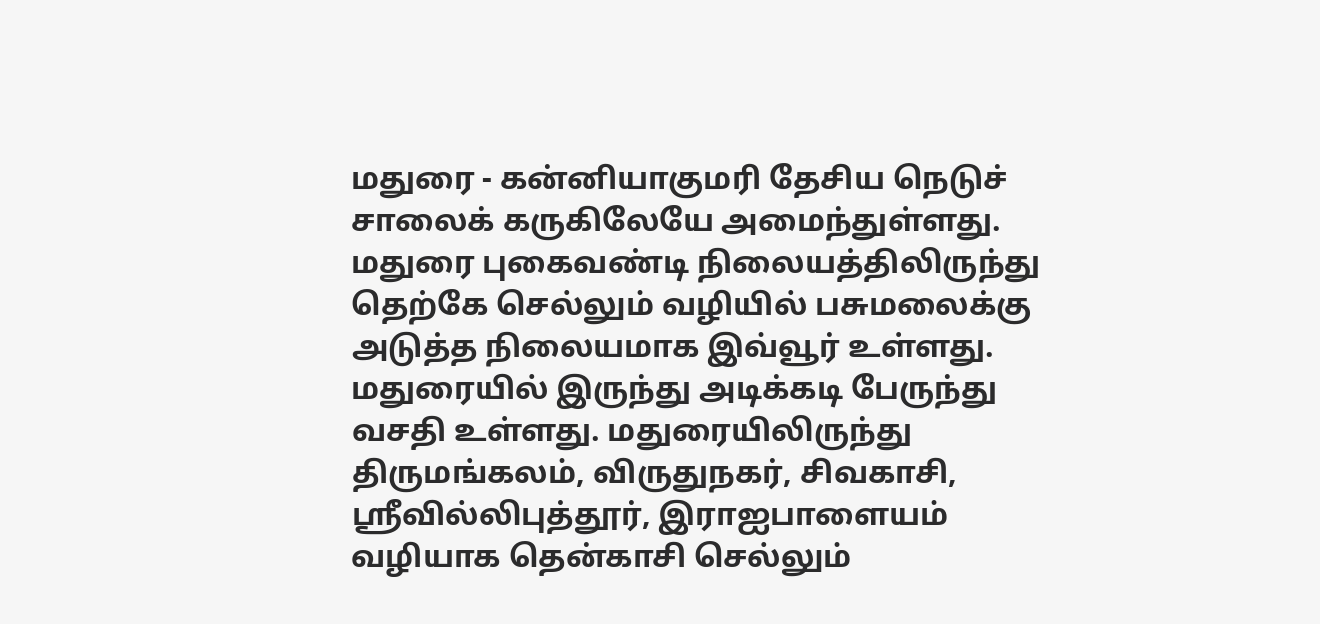மதுரை - கன்னியாகுமரி தேசிய நெடுச் சாலைக் கருகிலேயே அமைந்துள்ளது. மதுரை புகைவண்டி நிலையத்திலிருந்து தெற்கே செல்லும் வழியில் பசுமலைக்கு அடுத்த நிலையமாக இவ்வூர் உள்ளது. மதுரையில் இருந்து அடிக்கடி பேருந்து வசதி உள்ளது. மதுரையிலிருந்து திருமங்கலம், விருதுநகர், சிவகாசி, ஸ்ரீவில்லிபுத்தூர், இராஐபாளையம் வழியாக தென்காசி செல்லும்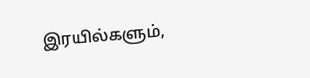இரயில்களும்,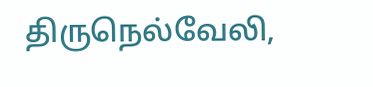திருநெல்வேலி,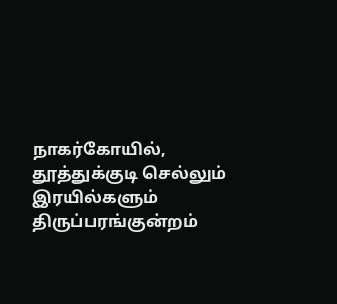நாகர்கோயில், தூத்துக்குடி செல்லும் இரயில்களும் திருப்பரங்குன்றம்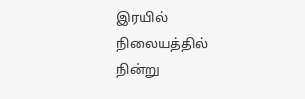இரயில் நிலையத்தில் நின்று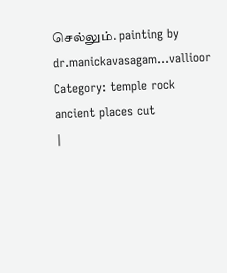செல்லும். painting by dr.manickavasagam...vallioor Category: temple rock ancient places cut
|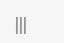|||